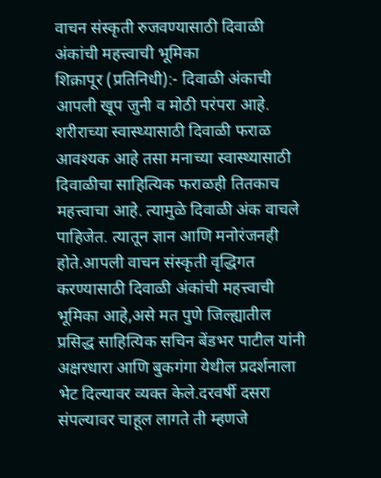वाचन संस्कृती रुजवण्यासाठी दिवाळी अंकांची महत्त्वाची भूमिका
शिक्रापूर (प्रतिनिधी):- दिवाळी अंकाची आपली खूप जुनी व मोठी परंपरा आहे. शरीराच्या स्वास्थ्यासाठी दिवाळी फराळ आवश्यक आहे तसा मनाच्या स्वास्थ्यासाठी दिवाळीचा साहित्यिक फराळही तितकाच महत्त्वाचा आहे. त्यामुळे दिवाळी अंक वाचले पाहिजेत. त्यातून ज्ञान आणि मनोरंजनही होते.आपली वाचन संस्कृती वृद्धिगत करण्यासाठी दिवाळी अंकांची महत्त्वाची भूमिका आहे,असे मत पुणे जिल्ह्यातील प्रसिद्ध साहित्यिक सचिन बेंडभर पाटील यांनी अक्षरधारा आणि बुकगंगा येथील प्रदर्शनाला भेट दिल्यावर व्यक्त केले.दरवर्षी दसरा संपल्यावर चाहूल लागते ती म्हणजे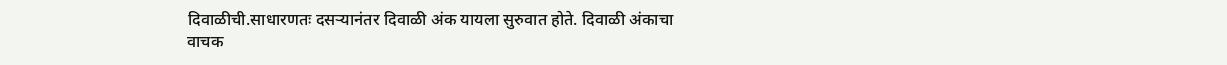दिवाळीची.साधारणतः दसऱ्यानंतर दिवाळी अंक यायला सुरुवात होते. दिवाळी अंकाचा वाचक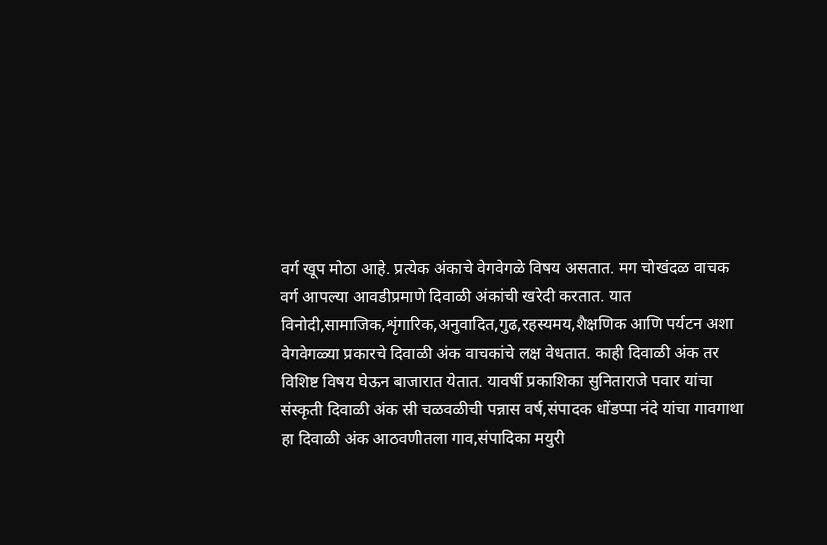वर्ग खूप मोठा आहे. प्रत्येक अंकाचे वेगवेगळे विषय असतात. मग चोखंदळ वाचक वर्ग आपल्या आवडीप्रमाणे दिवाळी अंकांची खरेदी करतात. यात विनोदी,सामाजिक,शृंगारिक,अनुवादित,गुढ,रहस्यमय,शैक्षणिक आणि पर्यटन अशा वेगवेगळ्या प्रकारचे दिवाळी अंक वाचकांचे लक्ष वेधतात. काही दिवाळी अंक तर विशिष्ट विषय घेऊन बाजारात येतात. यावर्षी प्रकाशिका सुनिताराजे पवार यांचा संस्कृती दिवाळी अंक स्री चळवळीची पन्नास वर्ष,संपादक धोंडप्पा नंदे यांचा गावगाथा हा दिवाळी अंक आठवणीतला गाव,संपादिका मयुरी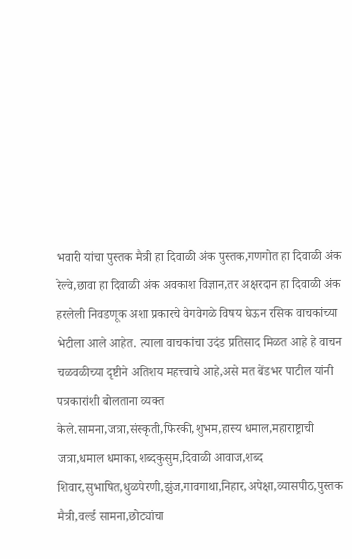भवारी यांचा पुस्तक मैत्री हा दिवाळी अंक पुस्तक,गणगोत हा दिवाळी अंक रेल्वे,छावा हा दिवाळी अंक अवकाश विज्ञान,तर अक्षरदान हा दिवाळी अंक हरलेली निवडणूक अशा प्रकारचे वेगवेगळे विषय घेऊन रसिक वाचकांच्या भेटीला आले आहेत. त्याला वाचकांचा उदंड प्रतिसाद मिळत आहे हे वाचन चळवळीच्या दृष्टीने अतिशय महत्त्वाचे आहे,असे मत बेंडभर पाटील यांनी पत्रकारांशी बोलताना व्यक्त केले.सामना,जत्रा,संस्कृती,फिरकी,शुभम,हास्य धमाल,महाराष्ट्राची जत्रा,धमाल धमाका,शब्दकुसुम,दिवाळी आवाज,शब्द शिवार,सुभाषित,धुळपेरणी,झुंज,गावगाथा,निहार,अपेक्षा,व्यासपीठ,पुस्तक मैत्री,वर्ल्ड सामना,छोट्यांचा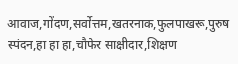आवाज,गोंदण,सर्वोत्तम,खतरनाक,फुलपाखरू,पुरुष स्पंदन,हा हा हा,चौफेर साक्षीदार,शिक्षण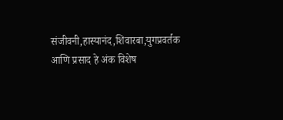संजीवनी,हास्यानंद,शिवारबा,युगप्रवर्तक आणि प्रसाद हे अंक विशेष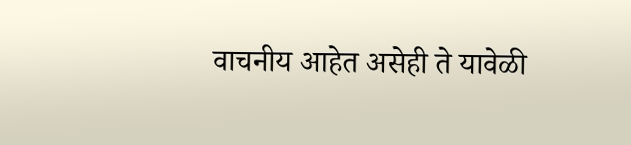वाचनीय आहेत असेही ते यावेळी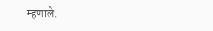म्हणाले.